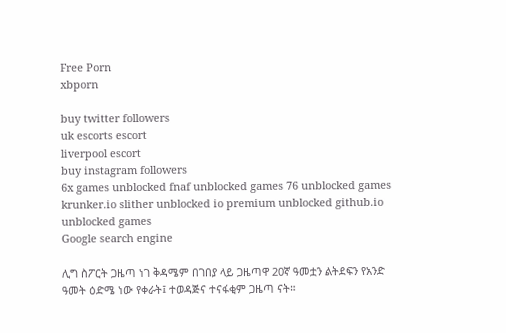Free Porn
xbporn

buy twitter followers
uk escorts escort
liverpool escort
buy instagram followers
6x games unblocked fnaf unblocked games 76 unblocked games krunker.io slither unblocked io premium unblocked github.io unblocked games
Google search engine

ሊግ ስፖርት ጋዜጣ ነገ ቅዳሜም በገበያ ላይ ጋዜጣዋ 20ኛ ዓመቷን ልትደፍን የአንድ ዓመት ዕድሜ ነው የቀራት፤ ተወዳጅና ተናፋቂም ጋዜጣ ናት።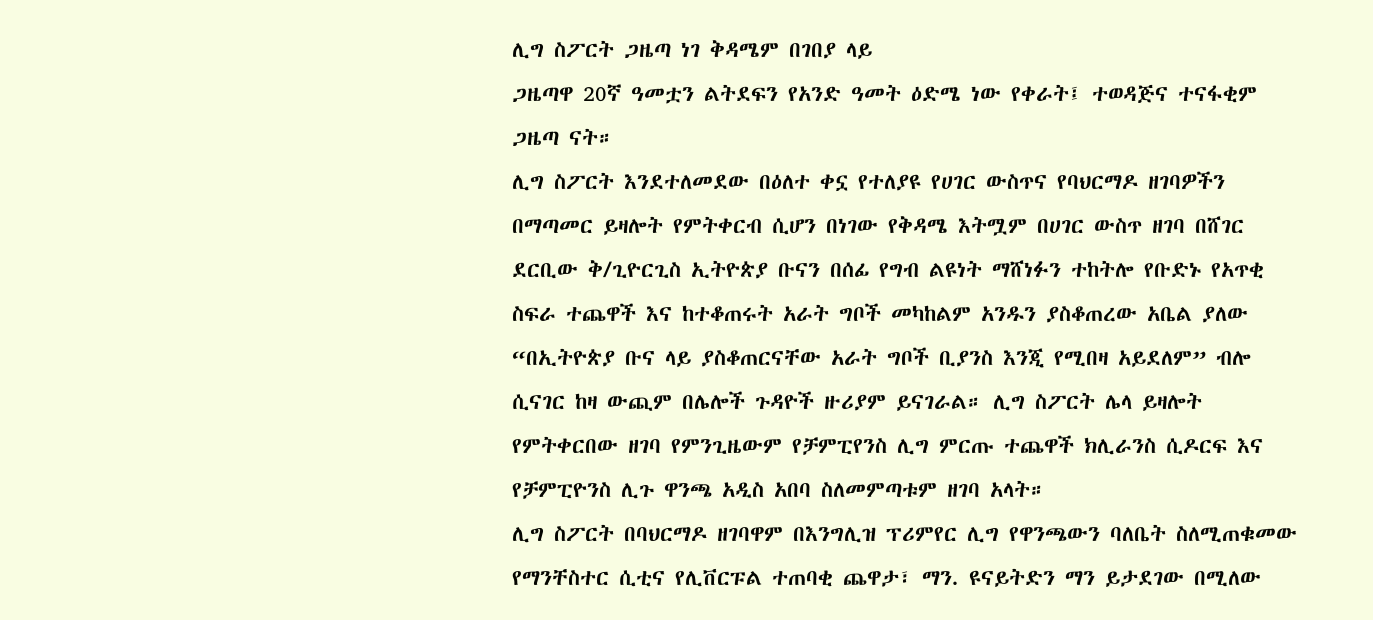ሊግ ስፖርት ጋዜጣ ነገ ቅዳሜም በገበያ ላይ
ጋዜጣዋ 20ኛ ዓመቷን ልትደፍን የአንድ ዓመት ዕድሜ ነው የቀራት፤ ተወዳጅና ተናፋቂም ጋዜጣ ናት።
ሊግ ስፖርት እንደተለመደው በዕለተ ቀኗ የተለያዩ የሀገር ውስጥና የባህርማዶ ዘገባዎችን በማጣመር ይዛሎት የምትቀርብ ሲሆን በነገው የቅዳሜ እትሟም በሀገር ውስጥ ዘገባ በሸገር ደርቢው ቅ/ጊዮርጊስ ኢትዮጵያ ቡናን በሰፊ የግብ ልዩነት ማሸነፉን ተከትሎ የቡድኑ የአጥቂ ስፍራ ተጨዋች እና ከተቆጠሩት አራት ግቦች መካከልም አንዱን ያስቆጠረው አቤል ያለው “በኢትዮጵያ ቡና ላይ ያስቆጠርናቸው አራት ግቦች ቢያንስ እንጂ የሚበዛ አይደለም” ብሎ ሲናገር ከዛ ውጪም በሌሎች ጉዳዮች ዙሪያም ይናገራል። ሊግ ስፖርት ሌላ ይዛሎት የምትቀርበው ዘገባ የምንጊዜውም የቻምፒየንስ ሊግ ምርጡ ተጨዋች ክሊራንስ ሲዶርፍ እና የቻምፒዮንስ ሊጉ ዋንጫ አዲስ አበባ ስለመምጣቱም ዘገባ አላት።
ሊግ ስፖርት በባህርማዶ ዘገባዋም በእንግሊዝ ፕሪምየር ሊግ የዋንጫውን ባለቤት ስለሚጠቁመው የማንቸስተር ሲቲና የሊቨርፑል ተጠባቂ ጨዋታ፣ ማን. ዩናይትድን ማን ይታደገው በሚለው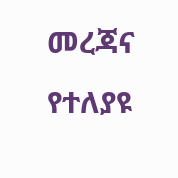መረጃና የተለያዩ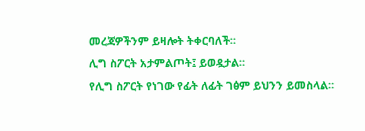መረጃዎችንም ይዛሎት ትቀርባለች።
ሊግ ስፖርት አታምልጦት፤ ይወዷታል።
የሊግ ስፖርት የነገው የፊት ለፊት ገፅም ይህንን ይመስላል።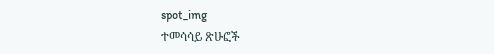spot_img
ተመሳሳይ ጽሁፎች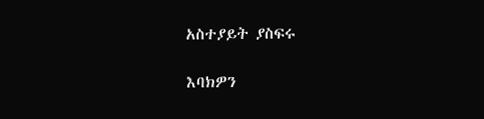አስተያይት ያስፍሩ

እባክዎን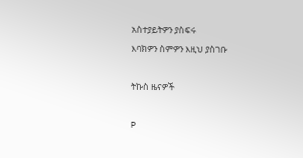አስተያይትዎን ያስፍሩ
እባክዎን ስምዎን እዚህ ያስገቡ

ትኩስ ዜናዎች

P